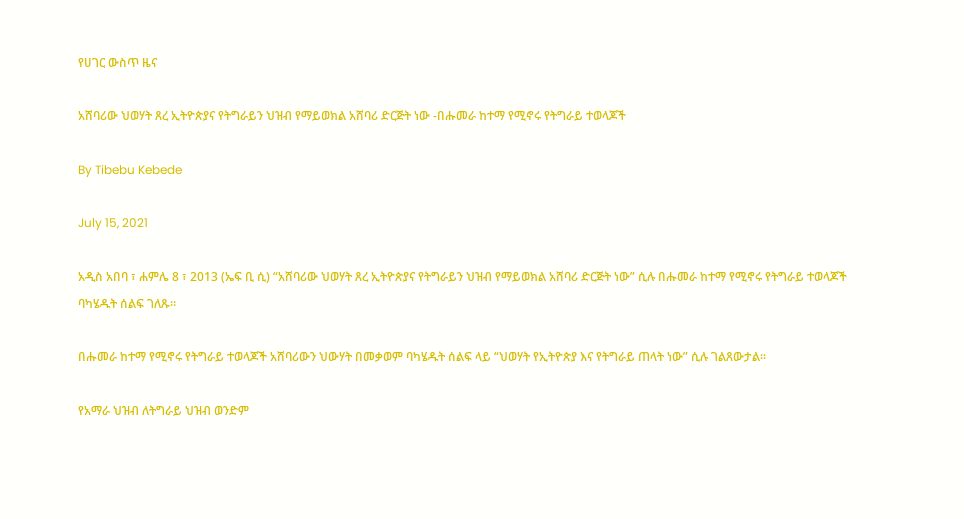የሀገር ውስጥ ዜና

አሸባሪው ህወሃት ጸረ ኢትዮጵያና የትግራይን ህዝብ የማይወክል አሸባሪ ድርጅት ነው -በሑመራ ከተማ የሚኖሩ የትግራይ ተወላጆች

By Tibebu Kebede

July 15, 2021

አዲስ አበባ ፣ ሐምሌ 8 ፣ 2013 (ኤፍ ቢ ሲ) “አሸባሪው ህወሃት ጸረ ኢትዮጵያና የትግራይን ህዝብ የማይወክል አሸባሪ ድርጅት ነው” ሲሉ በሑመራ ከተማ የሚኖሩ የትግራይ ተወላጆች ባካሄዱት ሰልፍ ገለጹ።

በሑመራ ከተማ የሚኖሩ የትግራይ ተወላጆች አሸባሪውን ህውሃት በመቃወም ባካሄዱት ሰልፍ ላይ “ህወሃት የኢትዮጵያ እና የትግራይ ጠላት ነው” ሲሉ ገልጸውታል።

የአማራ ህዝብ ለትግራይ ህዝብ ወንድም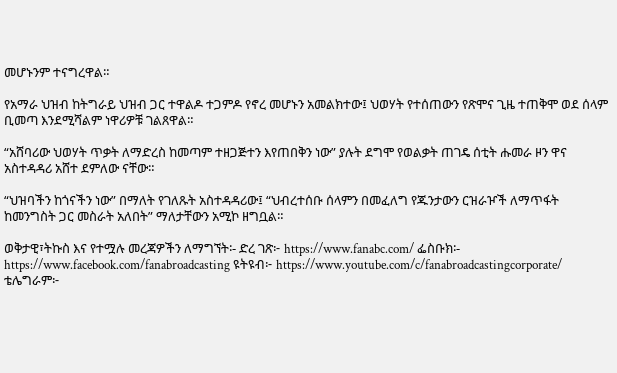መሆኑንም ተናግረዋል።

የአማራ ህዝብ ከትግራይ ህዝብ ጋር ተዋልዶ ተጋምዶ የኖረ መሆኑን አመልክተው፤ ህወሃት የተሰጠውን የጽሞና ጊዜ ተጠቅሞ ወደ ሰላም ቢመጣ እንደሚሻልም ነዋሪዎቹ ገልጸዋል።

“አሸባሪው ህወሃት ጥቃት ለማድረስ ከመጣም ተዘጋጅተን እየጠበቅን ነው” ያሉት ደግሞ የወልቃት ጠገዴ ሰቲት ሑመራ ዞን ዋና አስተዳዳሪ አሸተ ደምለው ናቸው።

“ህዝባችን ከጎናችን ነው” በማለት የገለጹት አስተዳዳሪው፤ “ህብረተሰቡ ሰላምን በመፈለግ የጁንታውን ርዝራዦች ለማጥፋት ከመንግስት ጋር መስራት አለበት” ማለታቸውን አሚኮ ዘግቧል።

ወቅታዊ፣ትኩስ እና የተሟሉ መረጃዎችን ለማግኘት፡- ድረ ገጽ፦ https://www.fanabc.com/ ፌስቡክ፡- https://www.facebook.com/fanabroadcasting ዩትዩብ፦ https://www.youtube.com/c/fanabroadcastingcorporate/ ቴሌግራም፦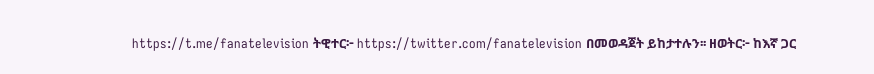https://t.me/fanatelevision ትዊተር፦ https://twitter.com/fanatelevision በመወዳጀት ይከታተሉን፡፡ ዘወትር፦ ከእኛ ጋር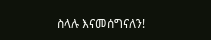ስላሉ እናመሰግናለን!